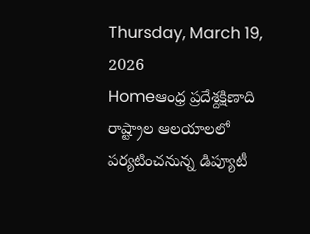Thursday, March 19, 2026
Homeఆంధ్ర ప్రదేశ్దక్షిణాది రాష్ట్రాల ఆలయాలలో పర్యటించనున్న డిప్యూటీ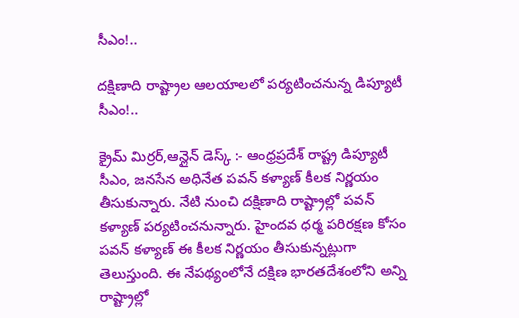సీఎం!..

దక్షిణాది రాష్ట్రాల ఆలయాలలో పర్యటించనున్న డిప్యూటీ సీఎం!..

క్రైమ్ మిర్రర్,ఆన్లైన్ డెస్క్ :- ఆంధ్రప్రదేశ్ రాష్ట్ర డిప్యూటీ సీఎం, జనసేన అధినేత పవన్ కళ్యాణ్ కీలక నిర్ణయం తీసుకున్నారు. నేటి నుంచి దక్షిణాది రాష్ట్రాల్లో పవన్ కళ్యాణ్ పర్యటించనున్నారు. హైందవ ధర్మ పరిరక్షణ కోసం పవన్ కళ్యాణ్ ఈ కీలక నిర్ణయం తీసుకున్నట్లుగా తెలుస్తుంది. ఈ నేపథ్యంలోనే దక్షిణ భారతదేశంలోని అన్ని రాష్ట్రాల్లో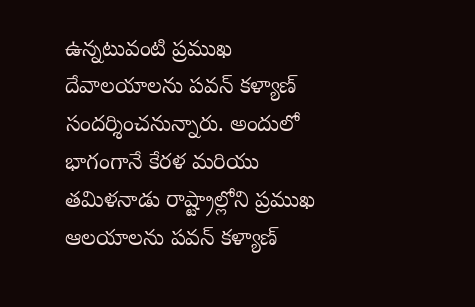ఉన్నటువంటి ప్రముఖ దేవాలయాలను పవన్ కళ్యాణ్ సందర్శించనున్నారు. అందులో భాగంగానే కేరళ మరియు తమిళనాడు రాష్ట్రాల్లోని ప్రముఖ ఆలయాలను పవన్ కళ్యాణ్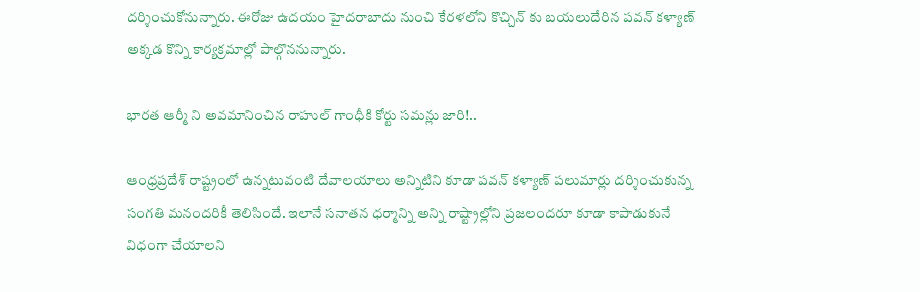దర్శించుకోనున్నారు. ఈరోజు ఉదయం హైదరాబాదు నుంచి కేరళలోని కొచ్చిన్ కు బయలుదేరిన పవన్ కళ్యాణ్ అక్కడ కొన్ని కార్యక్రమాల్లో పాల్గొననున్నారు.

భారత ఆర్మీ ని అవమానించిన రాహుల్ గాంధీకి కోర్టు సమన్లు జారి!..

ఆంధ్రప్రదేశ్ రాష్ట్రంలో ఉన్నటువంటి దేవాలయాలు అన్నిటిని కూడా పవన్ కళ్యాణ్ పలుమార్లు దర్శించుకున్న సంగతి మనందరికీ తెలిసిందే. ఇలానే సనాతన ధర్మాన్ని అన్ని రాష్ట్రాల్లోని ప్రజలందరూ కూడా కాపాడుకునే విధంగా చేయాలని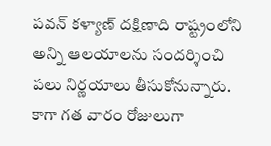పవన్ కళ్యాణ్ దక్షిణాది రాష్ట్రంలోని అన్ని ఆలయాలను సందర్శించి పలు నిర్ణయాలు తీసుకోనున్నారు. కాగా గత వారం రోజులుగా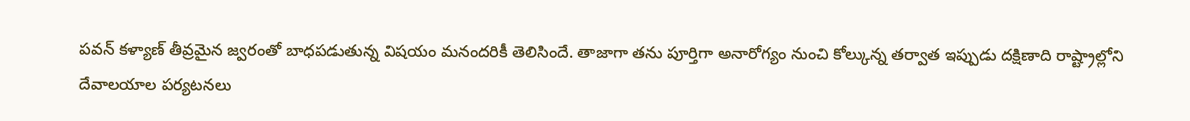పవన్ కళ్యాణ్ తీవ్రమైన జ్వరంతో బాధపడుతున్న విషయం మనందరికీ తెలిసిందే. తాజాగా తను పూర్తిగా అనారోగ్యం నుంచి కోల్కున్న తర్వాత ఇప్పుడు దక్షిణాది రాష్ట్రాల్లోని దేవాలయాల పర్యటనలు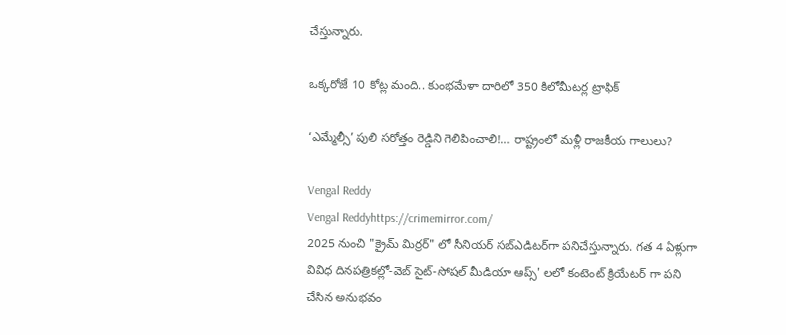చేస్తున్నారు.

ఒక్కరోజే 10 కోట్ల మంది.. కుంభమేళా దారిలో 350 కిలోమీటర్ల ట్రాఫిక్

‘ఎమ్మేల్సీ’ పులి సరోత్తం రెడ్డిని గెలిపించాలి!… రాష్ట్రంలో మళ్లీ రాజకీయ గాలులు?

Vengal Reddy
Vengal Reddyhttps://crimemirror.com/
2025 నుంచి "క్రైమ్ మిర్రర్" లో సీనియర్ సబ్‌ఎడిటర్‌గా పనిచేస్తున్నారు. గత 4 ఏళ్లుగా వివిధ దినపత్రికల్లో-వెబ్ సైట్-సోషల్ మీడియా ఆప్స్' లలో కంటెంట్ క్రియేటర్ గా పని చేసిన అనుభవం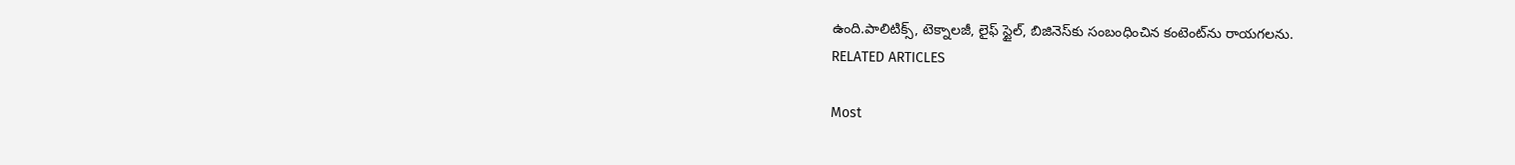ఉంది.పాలిటిక్స్‌, టెక్నాలజీ, లైఫ్‌ స్టైల్‌, బిజినెస్‌కు సంబంధించిన కంటెంట్‌ను రాయగలను.
RELATED ARTICLES

Most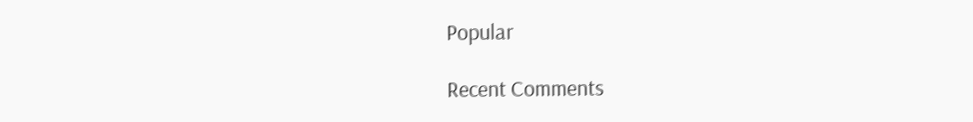Popular

Recent Comments